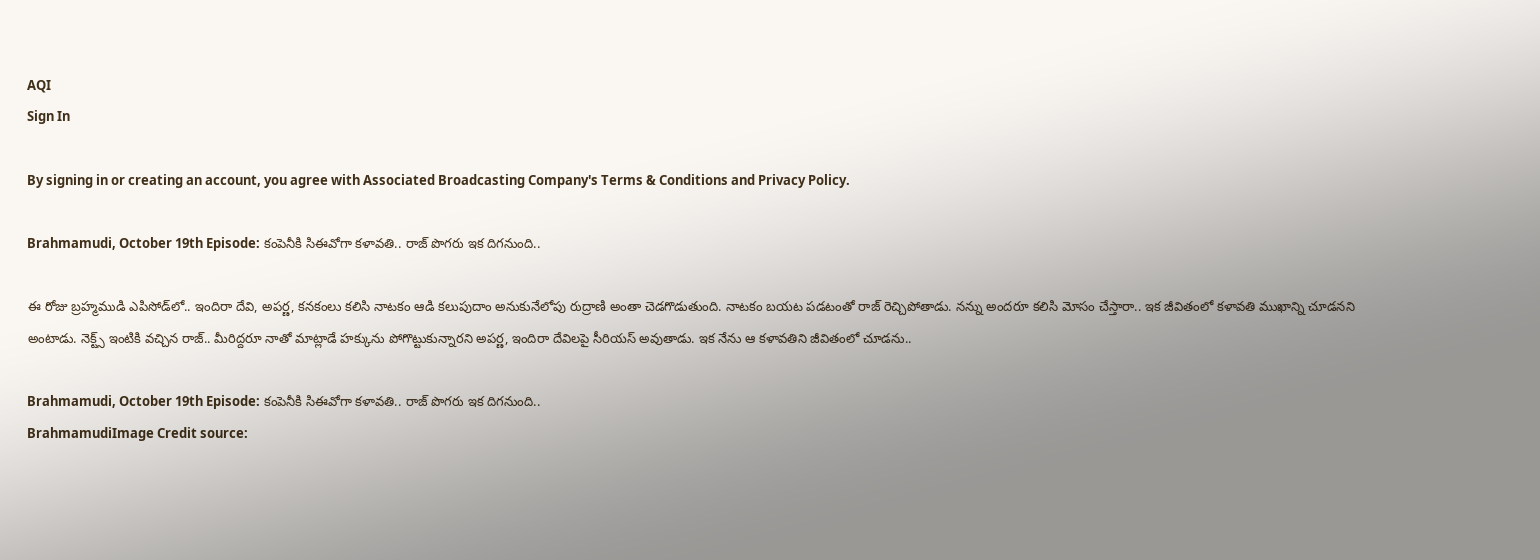AQI
Sign In

By signing in or creating an account, you agree with Associated Broadcasting Company's Terms & Conditions and Privacy Policy.

Brahmamudi, October 19th Episode: కంపెనీకి సిఈవోగా కళావతి.. రాజ్ పొగరు ఇక దిగనుంది..

ఈ రోజు బ్రహ్మముడి ఎపిసోడ్‌లో.. ఇందిరా దేవి, అపర్ణ, కనకంలు కలిసి నాటకం ఆడి కలుపుదాం అనుకునేలోపు రుద్రాణి అంతా చెడగొడుతుంది. నాటకం బయట పడటంతో రాజ్ రెచ్చిపోతాడు. నన్ను అందరూ కలిసి మోసం చేస్తారా.. ఇక జీవితంలో కళావతి ముఖాన్ని చూడనని అంటాడు. నెక్ట్స్ ఇంటికి వచ్చిన రాజ్‌.. మీరిద్దరూ నాతో మాట్లాడే హక్కును పోగొట్టుకున్నారని అపర్ణ, ఇందిరా దేవిలపై సీరియస్ అవుతాడు. ఇక నేను ఆ కళావతిని జీవితంలో చూడను..

Brahmamudi, October 19th Episode: కంపెనీకి సిఈవోగా కళావతి.. రాజ్ పొగరు ఇక దిగనుంది..
BrahmamudiImage Credit source: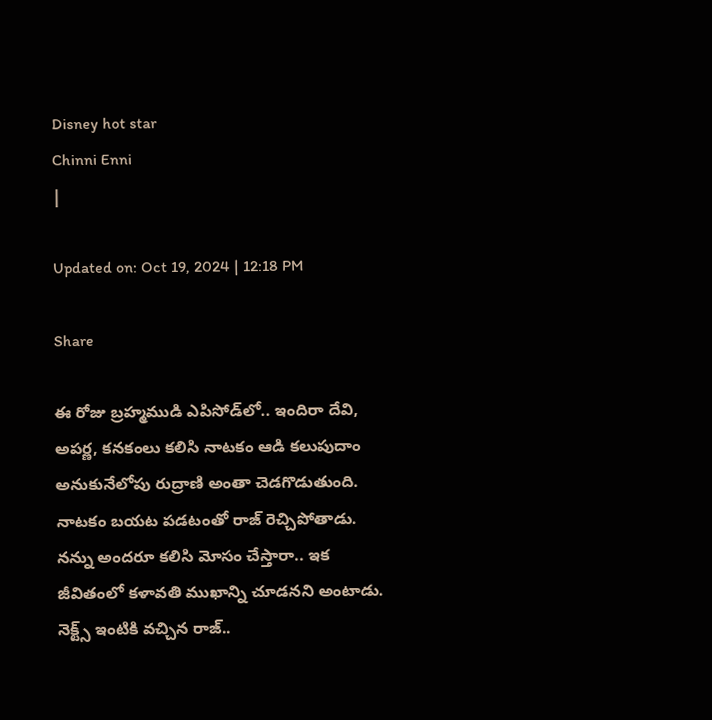Disney hot star
Chinni Enni
|

Updated on: Oct 19, 2024 | 12:18 PM

Share

ఈ రోజు బ్రహ్మముడి ఎపిసోడ్‌లో.. ఇందిరా దేవి, అపర్ణ, కనకంలు కలిసి నాటకం ఆడి కలుపుదాం అనుకునేలోపు రుద్రాణి అంతా చెడగొడుతుంది. నాటకం బయట పడటంతో రాజ్ రెచ్చిపోతాడు. నన్ను అందరూ కలిసి మోసం చేస్తారా.. ఇక జీవితంలో కళావతి ముఖాన్ని చూడనని అంటాడు. నెక్ట్స్ ఇంటికి వచ్చిన రాజ్‌..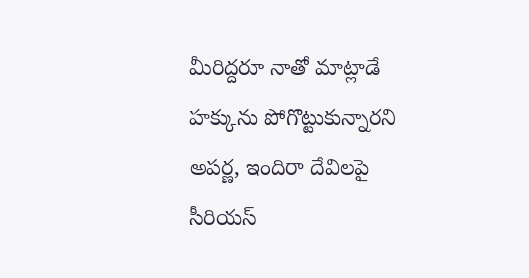మీరిద్దరూ నాతో మాట్లాడే హక్కును పోగొట్టుకున్నారని అపర్ణ, ఇందిరా దేవిలపై సీరియస్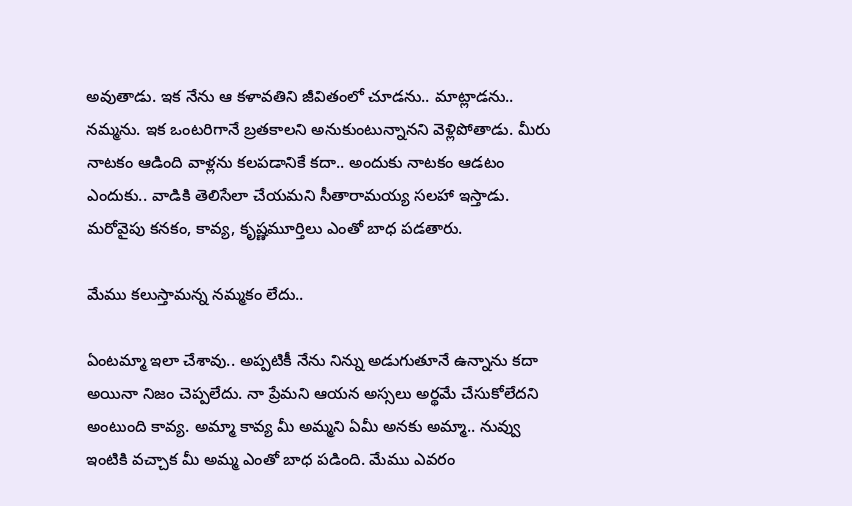అవుతాడు. ఇక నేను ఆ కళావతిని జీవితంలో చూడను.. మాట్లాడను.. నమ్మను. ఇక ఒంటరిగానే బ్రతకాలని అనుకుంటున్నానని వెళ్లిపోతాడు. మీరు నాటకం ఆడింది వాళ్లను కలపడానికే కదా.. అందుకు నాటకం ఆడటం ఎందుకు.. వాడికి తెలిసేలా చేయమని సీతారామయ్య సలహా ఇస్తాడు. మరోవైపు కనకం, కావ్య, కృష్ణమూర్తిలు ఎంతో బాధ పడతారు.

మేము కలుస్తామన్న నమ్మకం లేదు..

ఏంటమ్మా ఇలా చేశావు.. అప్పటికీ నేను నిన్ను అడుగుతూనే ఉన్నాను కదా అయినా నిజం చెప్పలేదు. నా ప్రేమని ఆయన అస్సలు అర్థమే చేసుకోలేదని అంటుంది కావ్య. అమ్మా కావ్య మీ అమ్మని ఏమీ అనకు అమ్మా.. నువ్వు ఇంటికి వచ్చాక మీ అమ్మ ఎంతో బాధ పడింది. మేము ఎవరం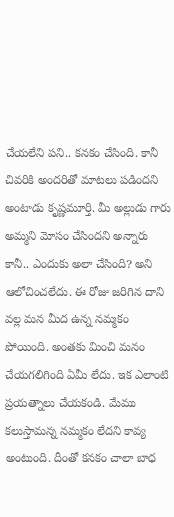చేయలేని పని.. కనకం చేసింది. కానీ చివరికి అందరితో మాటలు పడిందని అంటాడు కృష్ణమూర్తి. మీ అల్లుడు గారు అమ్మని మోసం చేసిందని అన్నారు కానీ.. ఎందుకు అలా చేసింది? అని ఆలోచించలేదు. ఈ రోజు జరిగిన దాని వల్ల మన మీద ఉన్న నమ్మకం పోయింది. అంతకు మించి మనం చేయగలిగింది ఏమీ లేదు. ఇక ఎలాంటి ప్రయత్నాలు చేయకండి. మేము కలుస్తామన్న నమ్మకం లేదని కావ్య అంటుంది. దీంతో కనకం చాలా బాధ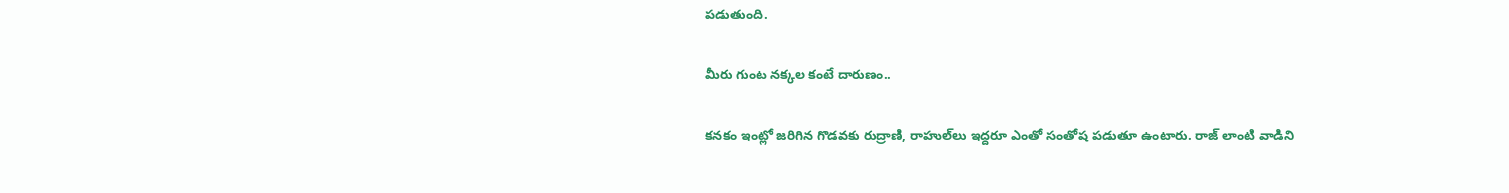పడుతుంది.

మీరు గుంట నక్కల కంటే దారుణం..

కనకం ఇంట్లో జరిగిన గొడవకు రుద్రాణి, రాహుల్‌లు ఇద్దరూ ఎంతో సంతోష పడుతూ ఉంటారు. రాజ్ లాంటి వాడిని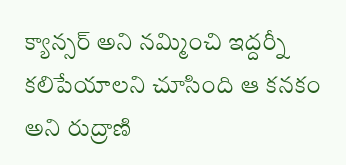క్యాన్సర్ అని నమ్మించి ఇద్దర్నీ కలిపేయాలని చూసింది ఆ కనకం అని రుద్రాణి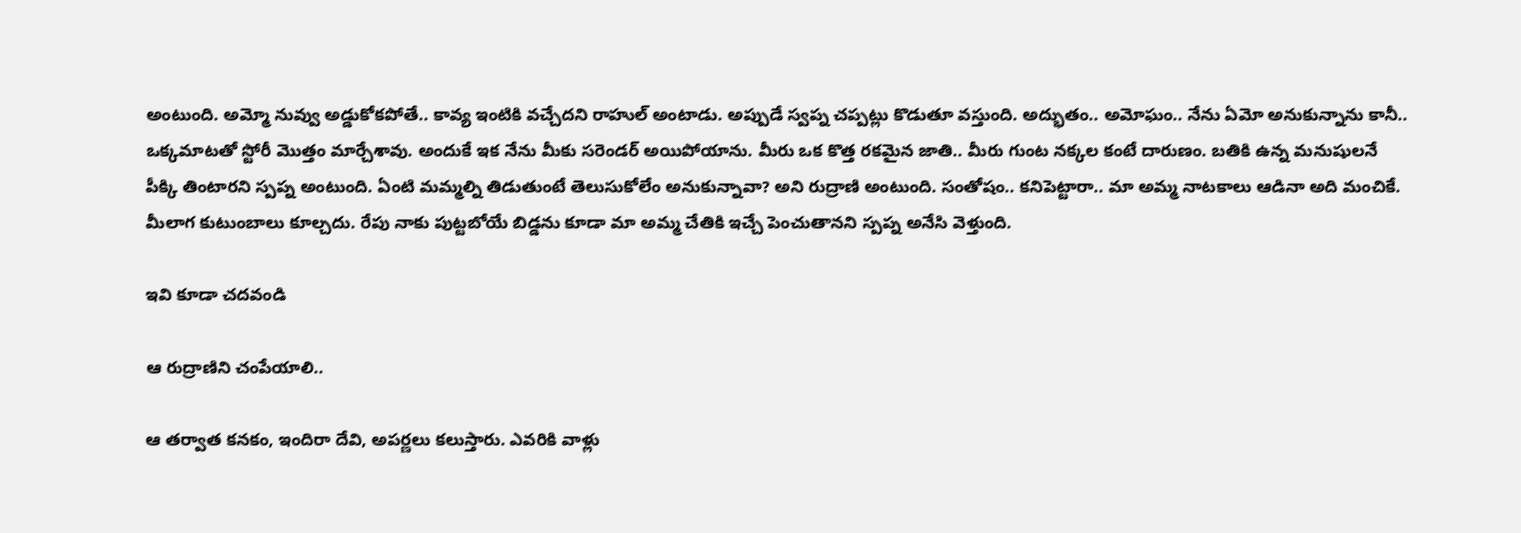అంటుంది. అమ్మో నువ్వు అడ్డుకోకపోతే.. కావ్య ఇంటికి వచ్చేదని రాహుల్ అంటాడు. అప్పుడే స్వప్న చప్పట్లు కొడుతూ వస్తుంది. అద్భుతం.. అమోఘం.. నేను ఏమో అనుకున్నాను కానీ.. ఒక్కమాటతో స్టోరీ మొత్తం మార్చేశావు. అందుకే ఇక నేను మీకు సరెండర్ అయిపోయాను. మీరు ఒక కొత్త రకమైన జాతి.. మీరు గుంట నక్కల కంటే దారుణం. బతికి ఉన్న మనుషులనే పీక్కి తింటారని స్పప్న అంటుంది. ఏంటి మమ్మల్ని తిడుతుంటే తెలుసుకోలేం అనుకున్నావా? అని రుద్రాణి అంటుంది. సంతోషం.. కనిపెట్టారా.. మా అమ్మ నాటకాలు ఆడినా అది మంచికే. మీలాగ కుటుంబాలు కూల్చదు. రేపు నాకు పుట్టబోయే బిడ్డను కూడా మా అమ్మ చేతికి ఇచ్చే పెంచుతానని స్పప్న అనేసి వెళ్తుంది.

ఇవి కూడా చదవండి

ఆ రుద్రాణిని చంపేయాలి..

ఆ తర్వాత కనకం, ఇందిరా దేవి, అపర్ణలు కలుస్తారు. ఎవరికి వాళ్లు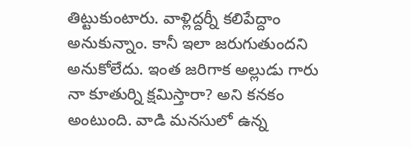తిట్టుకుంటారు. వాళ్లిద్దర్నీ కలిపేద్దాం అనుకున్నాం. కానీ ఇలా జరుగుతుందని అనుకోలేదు. ఇంత జరిగాక అల్లుడు గారు నా కూతుర్ని క్షమిస్తారా? అని కనకం అంటుంది. వాడి మనసులో ఉన్న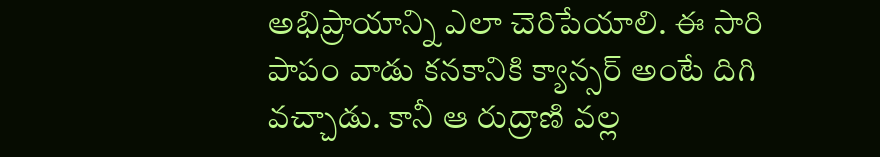అభిప్రాయాన్ని ఎలా చెరిపేయాలి. ఈ సారి పాపం వాడు కనకానికి క్యాన్సర్ అంటే దిగి వచ్చాడు. కానీ ఆ రుద్రాణి వల్ల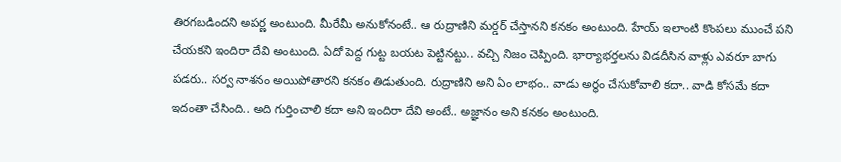తిరగబడిందని అపర్ణ అంటుంది. మీరేమీ అనుకోనంటే.. ఆ రుద్రాణిని మర్డర్ చేస్తానని కనకం అంటుంది. హేయ్ ఇలాంటి కొంపలు ముంచే పని చేయకని ఇందిరా దేవి అంటుంది. ఏదో పెద్ద గుట్ట బయట పెట్టినట్టు.. వచ్చి నిజం చెప్పింది. భార్యాభర్తలను విడదీసిన వాళ్లు ఎవరూ బాగు పడరు.. సర్వ నాశనం అయిపోతారని కనకం తిడుతుంది. రుద్రాణిని అని ఏం లాభం.. వాడు అర్థం చేసుకోవాలి కదా.. వాడి కోసమే కదా ఇదంతా చేసింది.. అది గుర్తించాలి కదా అని ఇందిరా దేవి అంటే.. అజ్ఞానం అని కనకం అంటుంది.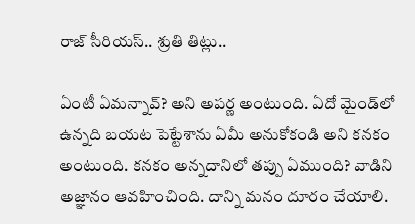రాజ్ సీరియస్.. శ్రుతి తిట్లు..

ఏంటీ ఏమన్నావ్? అని అపర్ణ అంటుంది. ఏదో మైండ్‌లో ఉన్నది బయట పెట్టేశాను ఏమీ అనుకోకండి అని కనకం అంటుంది. కనకం అన్నదానిలో తప్పు ఏముంది? వాడిని అజ్ఞానం ఆవహించింది. దాన్ని మనం దూరం చేయాలి.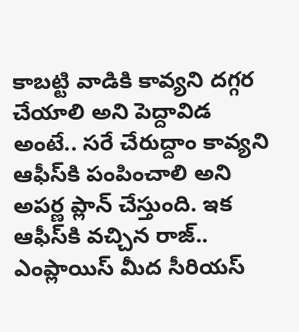కాబట్టి వాడికి కావ్యని దగ్గర చేయాలి అని పెద్దావిడ అంటే.. సరే చేరుద్దాం కావ్యని ఆఫీస్‌కి పంపించాలి అని అపర్ణ ప్లాన్ చేస్తుంది. ఇక ఆఫీస్‌కి వచ్చిన రాజ్.. ఎంప్లాయిస్ మీద సీరియస్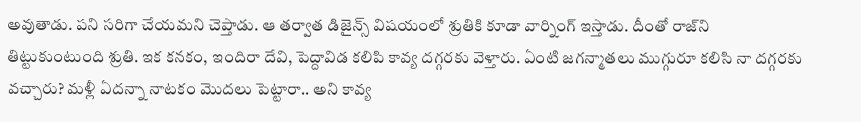అవుతాడు. పని సరిగా చేయమని చెప్తాడు. ఆ తర్వాత డిజైన్స్ విషయంలో శ్రుతికి కూడా వార్నింగ్ ఇస్తాడు. దీంతో రాజ్‌ని తిట్టుకుంటుంది శ్రుతి. ఇక కనకం, ఇందిరా దేవి, పెద్దావిడ కలిపి కావ్య దగ్గరకు వెళ్తారు. ఏంటి జగన్మాతలు ముగ్గురూ కలిసి నా దగ్గరకు వచ్చారు? మళ్లీ ఏదన్నా నాటకం మొదలు పెట్టారా.. అని కావ్య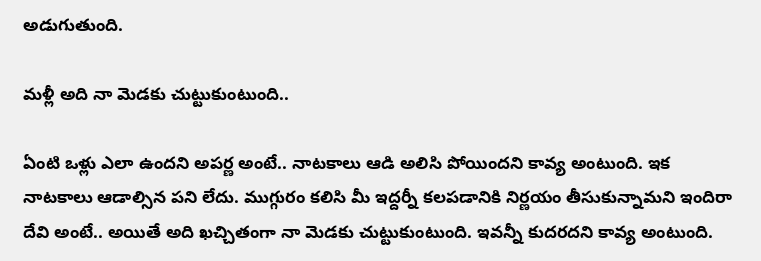అడుగుతుంది.

మళ్లీ అది నా మెడకు చుట్టుకుంటుంది..

ఏంటి ఒళ్లు ఎలా ఉందని అపర్ణ అంటే.. నాటకాలు ఆడి అలిసి పోయిందని కావ్య అంటుంది. ఇక నాటకాలు ఆడాల్సిన పని లేదు. ముగ్గురం కలిసి మీ ఇద్దర్నీ కలపడానికి నిర్ణయం తీసుకున్నామని ఇందిరా దేవి అంటే.. అయితే అది ఖచ్చితంగా నా మెడకు చుట్టుకుంటుంది. ఇవన్నీ కుదరదని కావ్య అంటుంది.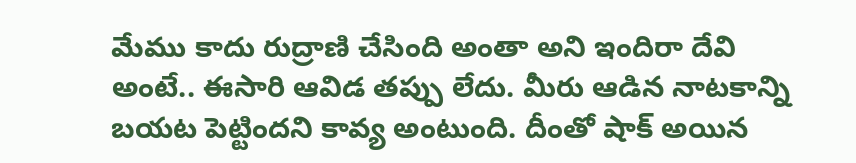మేము కాదు రుద్రాణి చేసింది అంతా అని ఇందిరా దేవి అంటే.. ఈసారి ఆవిడ తప్పు లేదు. మీరు ఆడిన నాటకాన్ని బయట పెట్టిందని కావ్య అంటుంది. దీంతో షాక్ అయిన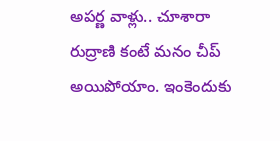అపర్ణ వాళ్లు.. చూశారా రుద్రాణి కంటే మనం చీప్ అయిపోయాం. ఇంకెందుకు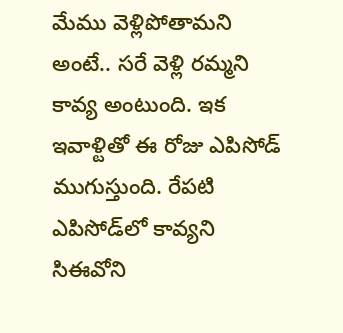మేము వెళ్లిపోతామని అంటే.. సరే వెళ్లి రమ్మని కావ్య అంటుంది. ఇక ఇవాళ్టితో ఈ రోజు ఎపిసోడ్ ముగుస్తుంది. రేపటి ఎపిసోడ్‌లో కావ్యని సిఈవోని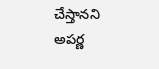చేస్తానని అపర్ణ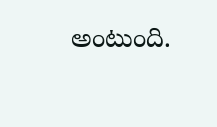అంటుంది.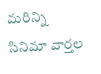మరిన్ని సినిమా వార్తల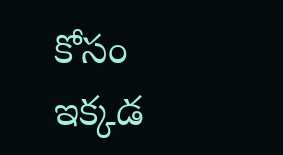కోసం ఇక్కడ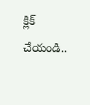క్లిక్ చేయండి..